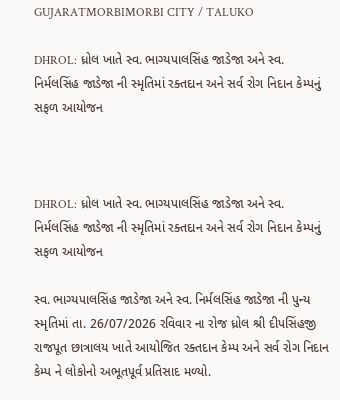GUJARATMORBIMORBI CITY / TALUKO

DHROL: ધ્રોલ ખાતે સ્વ. ભાગ્યપાલસિંહ જાડેજા અને સ્વ. નિર્મલસિંહ જાડેજા ની સ્મૃતિમાં રક્તદાન અને સર્વ રોગ નિદાન કેમ્પનું સફળ આયોજન



DHROL: ધ્રોલ ખાતે સ્વ. ભાગ્યપાલસિંહ જાડેજા અને સ્વ. નિર્મલસિંહ જાડેજા ની સ્મૃતિમાં રક્તદાન અને સર્વ રોગ નિદાન કેમ્પનું સફળ આયોજન

સ્વ. ભાગ્યપાલસિંહ જાડેજા અને સ્વ. નિર્મલસિંહ જાડેજા ની પુન્ય સ્મૃતિમાં તા. 26/07/2026 રવિવાર ના રોજ ધ્રોલ શ્રી દીપસિંહજી રાજપૂત છાત્રાલય ખાતે આયોજિત રક્તદાન કેમ્પ અને સર્વ રોગ નિદાન કેમ્પ ને લોકોનો અભૂતપૂર્વ પ્રતિસાદ મળ્યો.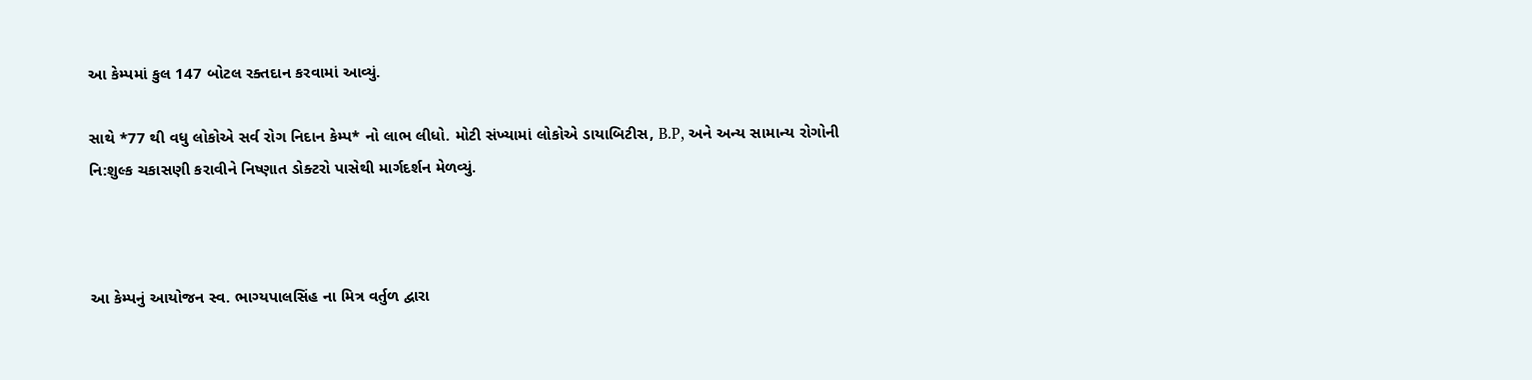આ કેમ્પમાં કુલ 147 બોટલ રક્તદાન કરવામાં આવ્યું.

સાથે *77 થી વધુ લોકોએ સર્વ રોગ નિદાન કેમ્પ* નો લાભ લીધો. મોટી સંખ્યામાં લોકોએ ડાયાબિટીસ, B.P, અને અન્ય સામાન્ય રોગોની નિ:શુલ્ક ચકાસણી કરાવીને નિષ્ણાત ડોક્ટરો પાસેથી માર્ગદર્શન મેળવ્યું.



આ કેમ્પનું આયોજન સ્વ. ભાગ્યપાલસિંહ ના મિત્ર વર્તુળ દ્વારા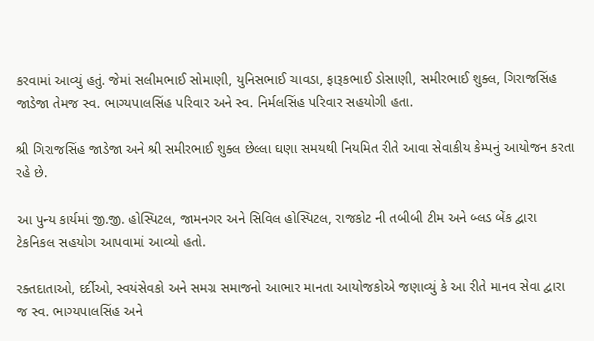કરવામાં આવ્યું હતું. જેમાં સલીમભાઈ સોમાણી, યુનિસભાઈ ચાવડા, ફારૂકભાઈ ડોસાણી, સમીરભાઈ શુક્લ, ગિરાજસિંહ જાડેજા તેમજ સ્વ. ભાગ્યપાલસિંહ પરિવાર અને સ્વ. નિર્મલસિંહ પરિવાર સહયોગી હતા.

શ્રી ગિરાજસિંહ જાડેજા અને શ્રી સમીરભાઈ શુક્લ છેલ્લા ઘણા સમયથી નિયમિત રીતે આવા સેવાકીય કેમ્પનું આયોજન કરતા રહે છે.

આ પુન્ય કાર્યમાં જી.જી. હોસ્પિટલ, જામનગર અને સિવિલ હોસ્પિટલ, રાજકોટ ની તબીબી ટીમ અને બ્લડ બેંક દ્વારા ટેકનિકલ સહયોગ આપવામાં આવ્યો હતો.

રક્તદાતાઓ, દર્દીઓ, સ્વયંસેવકો અને સમગ્ર સમાજનો આભાર માનતા આયોજકોએ જણાવ્યું કે આ રીતે માનવ સેવા દ્વારા જ સ્વ. ભાગ્યપાલસિંહ અને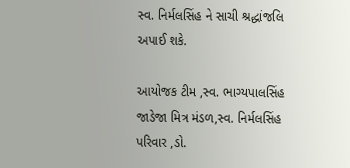સ્વ. નિર્મલસિંહ ને સાચી શ્રદ્ધાંજલિ અપાઈ શકે.

આયોજક ટીમ ,સ્વ. ભાગ્યપાલસિંહ જાડેજા મિત્ર મંડળ,સ્વ. નિર્મલસિંહ પરિવાર ,ડો.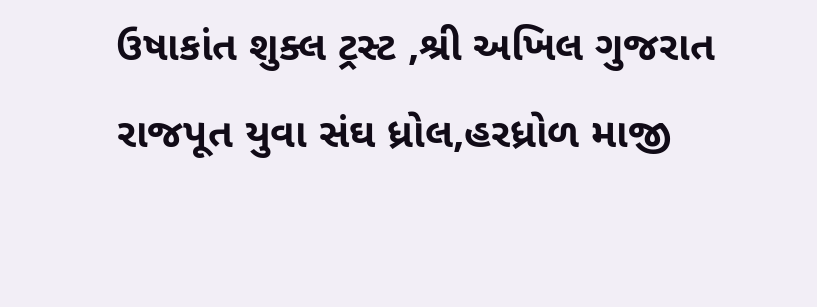ઉષાકાંત શુક્લ ટ્રસ્ટ ,શ્રી અખિલ ગુજરાત રાજપૂત યુવા સંઘ ધ્રોલ,હરધ્રોળ માજી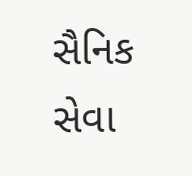સૈનિક સેવા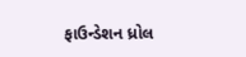ફાઉન્ડેશન ધ્રોલ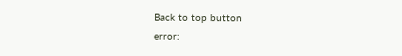Back to top button
error: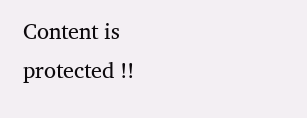Content is protected !!